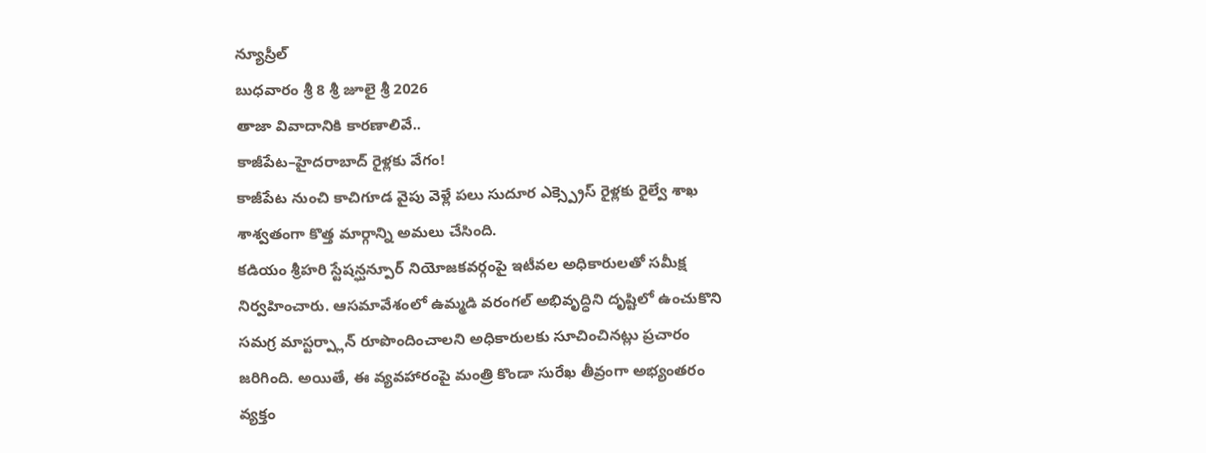న్యూస్రీల్
బుధవారం శ్రీ 8 శ్రీ జూలై శ్రీ 2026
తాజా వివాదానికి కారణాలివే..
కాజీపేట–హైదరాబాద్ రైళ్లకు వేగం!
కాజీపేట నుంచి కాచిగూడ వైపు వెళ్లే పలు సుదూర ఎక్స్ప్రెస్ రైళ్లకు రైల్వే శాఖ శాశ్వతంగా కొత్త మార్గాన్ని అమలు చేసింది.
కడియం శ్రీహరి స్టేషన్ఘన్పూర్ నియోజకవర్గంపై ఇటీవల అధికారులతో సమీక్ష నిర్వహించారు. ఆసమావేశంలో ఉమ్మడి వరంగల్ అభివృద్ధిని దృష్టిలో ఉంచుకొని సమగ్ర మాస్టర్ప్లాన్ రూపొందించాలని అధికారులకు సూచించినట్లు ప్రచారం జరిగింది. అయితే, ఈ వ్యవహారంపై మంత్రి కొండా సురేఖ తీవ్రంగా అభ్యంతరం వ్యక్తం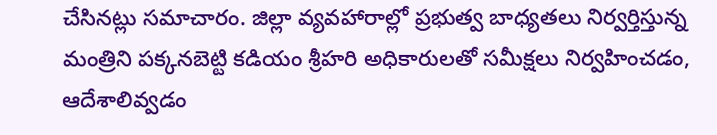చేసినట్లు సమాచారం. జిల్లా వ్యవహారాల్లో ప్రభుత్వ బాధ్యతలు నిర్వర్తిస్తున్న మంత్రిని పక్కనబెట్టి కడియం శ్రీహరి అధికారులతో సమీక్షలు నిర్వహించడం, ఆదేశాలివ్వడం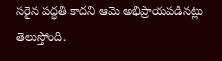సరైన పద్ధతి కాదని ఆమె అభిప్రాయపడినట్లు తెలుస్తోంది.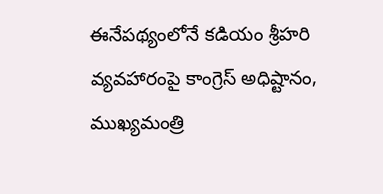ఈనేపథ్యంలోనే కడియం శ్రీహరి వ్యవహారంపై కాంగ్రెస్ అధిష్టానం, ముఖ్యమంత్రి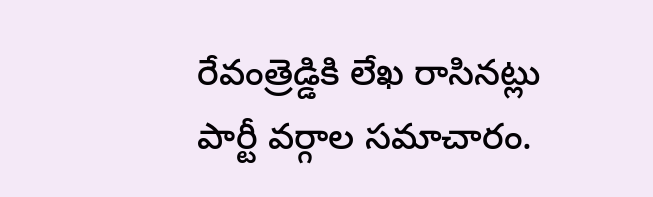రేవంత్రెడ్డికి లేఖ రాసినట్లు పార్టీ వర్గాల సమాచారం.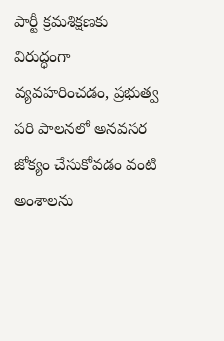పార్టీ క్రమశిక్షణకు విరుద్ధంగా వ్యవహరించడం, ప్రభుత్వ పరి పాలనలో అనవసర జోక్యం చేసుకోవడం వంటి అంశాలను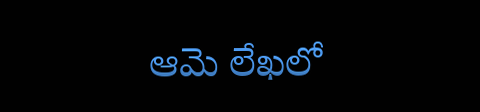ఆమె లేఖలో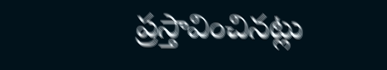ప్రస్తావించినట్లు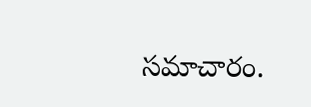సమాచారం.